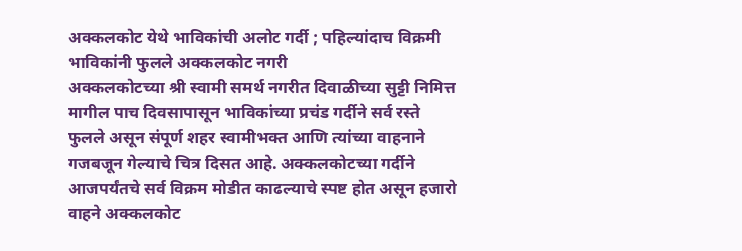अक्कलकोट येथे भाविकांची अलोट गर्दी ; पहिल्यांदाच विक्रमी भाविकांनी फुलले अक्कलकोट नगरी
अक्कलकोटच्या श्री स्वामी समर्थ नगरीत दिवाळीच्या सुट्टी निमित्त मागील पाच दिवसापासून भाविकांच्या प्रचंड गर्दीने सर्व रस्ते फुलले असून संपूर्ण शहर स्वामीभक्त आणि त्यांच्या वाहनाने गजबजून गेल्याचे चित्र दिसत आहे. अक्कलकोटच्या गर्दीने आजपर्यंतचे सर्व विक्रम मोडीत काढल्याचे स्पष्ट होत असून हजारो वाहने अक्कलकोट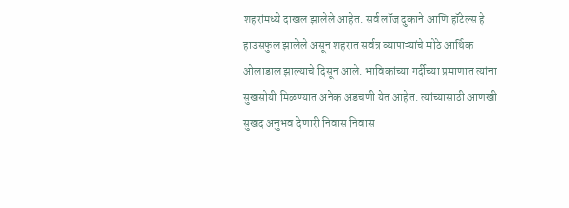शहरांमध्ये दाखल झालेले आहेत. सर्व लॉज दुकाने आणि हॉटेल्स हे हाउसफुल झालेले असून शहरात सर्वत्र व्यापाऱ्यांचे मोठे आर्थिक ओलाडाल झाल्याचे दिसून आले. भाविकांच्या गर्दीच्या प्रमाणात त्यांना सुखसोयी मिळण्यात अनेक अडचणी येत आहेत. त्यांच्यासाठी आणखी सुखद अनुभव देणारी निवास निवास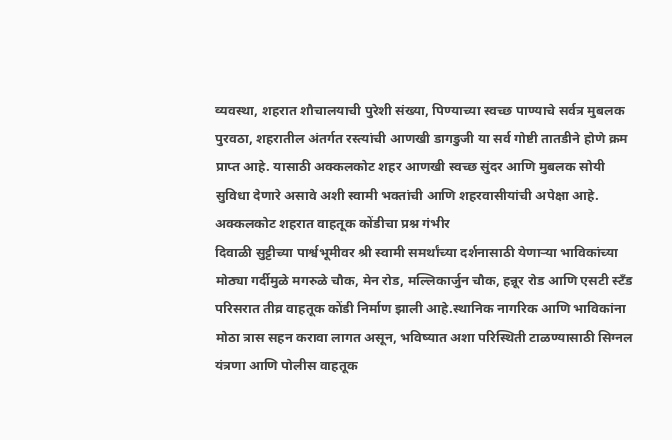व्यवस्था, शहरात शौचालयाची पुरेशी संख्या, पिण्याच्या स्वच्छ पाण्याचे सर्वत्र मुबलक पुरवठा, शहरातील अंतर्गत रस्त्यांची आणखी डागडुजी या सर्व गोष्टी तातडीने होणे क्रम प्राप्त आहे. यासाठी अक्कलकोट शहर आणखी स्वच्छ सुंदर आणि मुबलक सोयी सुविधा देणारे असावे अशी स्वामी भक्तांची आणि शहरवासीयांची अपेक्षा आहे.
अक्कलकोट शहरात वाहतूक कोंडीचा प्रश्न गंभीर
दिवाळी सुट्टीच्या पार्श्वभूमीवर श्री स्वामी समर्थांच्या दर्शनासाठी येणाऱ्या भाविकांच्या मोठ्या गर्दीमुळे मगरुळे चौक, मेन रोड, मल्लिकार्जुन चौक, हन्नूर रोड आणि एसटी स्टँड परिसरात तीव्र वाहतूक कोंडी निर्माण झाली आहे.स्थानिक नागरिक आणि भाविकांना मोठा त्रास सहन करावा लागत असून, भविष्यात अशा परिस्थिती टाळण्यासाठी सिग्नल यंत्रणा आणि पोलीस वाहतूक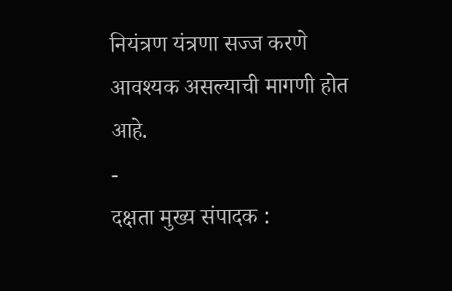नियंत्रण यंत्रणा सज्ज करणे आवश्यक असल्याची मागणी होत आहे.
-
दक्षता मुख्य संपादक :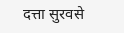दत्ता सुरवसे